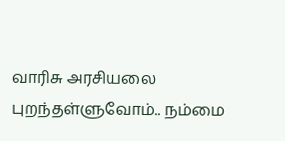வாரிசு அரசியலை புறந்தள்ளுவோம்.. நம்மை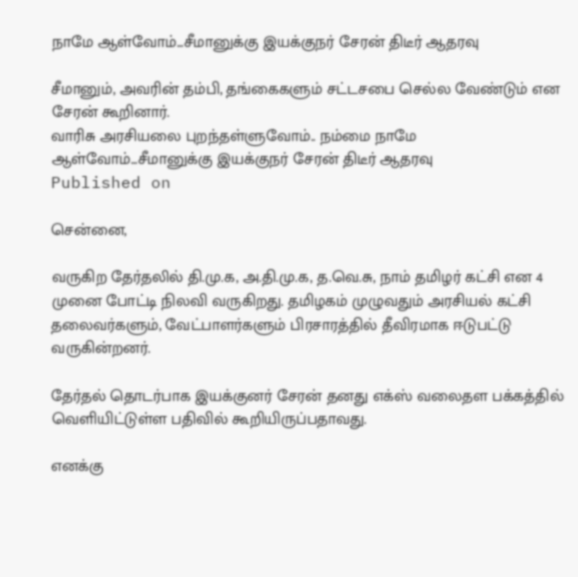நாமே ஆள்வோம்...சீமானுக்கு இயக்குநர் சேரன் திடீர் ஆதரவு

சீமானும், அவரின் தம்பி, தங்கைகளும் சட்டசபை செல்ல வேண்டும் என சேரன் கூறினார்.
வாரிசு அரசியலை புறந்தள்ளுவோம்.. நம்மை நாமே ஆள்வோம்...சீமானுக்கு இயக்குநர் சேரன் திடீர் ஆதரவு
Published on

சென்னை,

வருகிற தேர்தலில் தி.மு.க, அ.தி.மு.க, த.வெ.சு, நாம் தமிழர் கட்சி என 4 முனை போட்டி நிலவி வருகிறது. தமிழகம் முழுவதும் அரசியல் கட்சி தலைவர்களும், வேட்பாளர்களும் பிரசாரத்தில் தீவிரமாக ஈடுபட்டு வருகின்றனர்.

தேர்தல் தொடர்பாக இயக்குனர் சேரன் தனது எக்ஸ் வலைதள பக்கத்தில் வெளியிட்டுள்ள பதிவில் கூறியிருப்பதாவது.

எனக்கு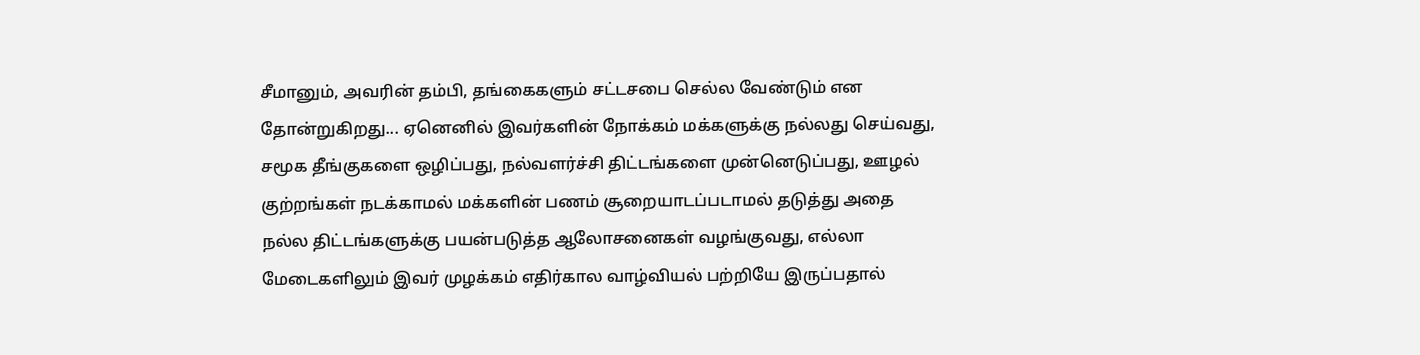சீமானும், அவரின் தம்பி, தங்கைகளும் சட்டசபை செல்ல வேண்டும் என தோன்றுகிறது... ஏனெனில் இவர்களின் நோக்கம் மக்களுக்கு நல்லது செய்வது, சமூக தீங்குகளை ஒழிப்பது, நல்வளர்ச்சி திட்டங்களை முன்னெடுப்பது, ஊழல் குற்றங்கள் நடக்காமல் மக்களின் பணம் சூறையாடப்படாமல் தடுத்து அதை நல்ல திட்டங்களுக்கு பயன்படுத்த ஆலோசனைகள் வழங்குவது, எல்லா மேடைகளிலும் இவர் முழக்கம் எதிர்கால வாழ்வியல் பற்றியே இருப்பதால்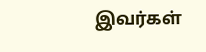இவர்கள்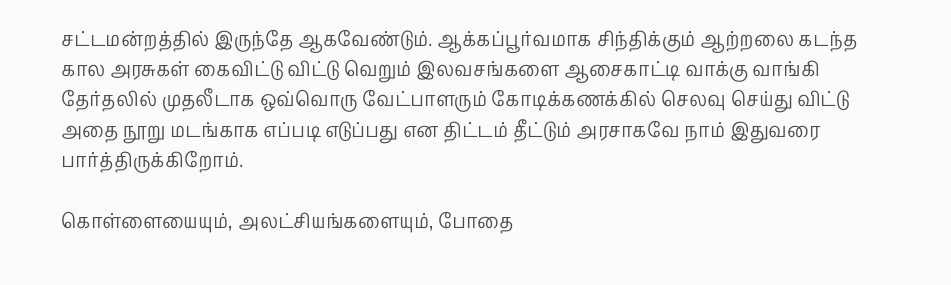சட்டமன்றத்தில் இருந்தே ஆகவேண்டும். ஆக்கப்பூர்வமாக சிந்திக்கும் ஆற்றலை கடந்த கால அரசுகள் கைவிட்டு விட்டு வெறும் இலவசங்களை ஆசைகாட்டி வாக்கு வாங்கி தேர்தலில் முதலீடாக ஒவ்வொரு வேட்பாளரும் கோடிக்கணக்கில் செலவு செய்து விட்டு அதை நூறு மடங்காக எப்படி எடுப்பது என திட்டம் தீட்டும் அரசாகவே நாம் இதுவரை பார்த்திருக்கிறோம்.

கொள்ளையையும், அலட்சியங்களையும், போதை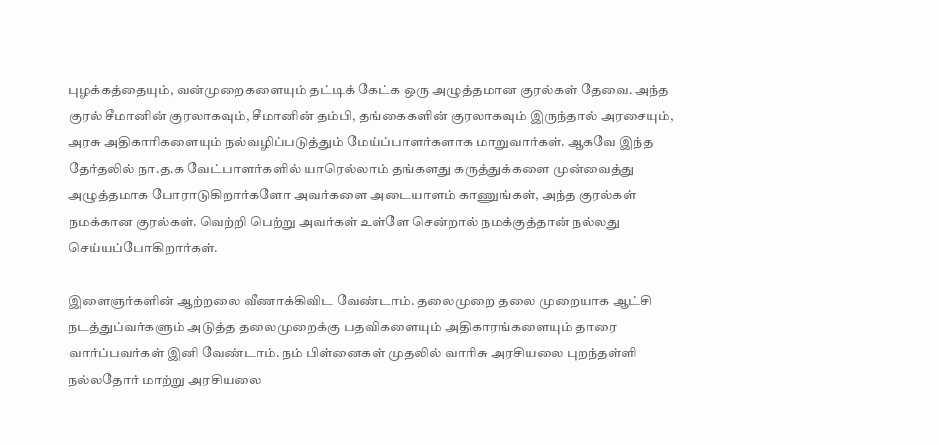புழக்கத்தையும், வன்முறைகளையும் தட்டிக் கேட்க ஒரு அழுத்தமான குரல்கள் தேவை. அந்த குரல் சீமானின் குரலாகவும், சீமானின் தம்பி, தங்கைகளின் குரலாகவும் இருந்தால் அரசையும், அரசு அதிகாரிகளையும் நல்வழிப்படுத்தும் மேய்ப்பாளர்களாக மாறுவார்கள். ஆகவே இந்த தேர்தலில் நா.த.க வேட்பாளர்களில் யாரெல்லாம் தங்களது கருத்துக்களை முன்வைத்து அழுத்தமாக போராடுகிறார்களோ அவர்களை அடையாளம் காணுங்கள், அந்த குரல்கள் நமக்கான குரல்கள். வெற்றி பெற்று அவர்கள் உள்ளே சென்றால் நமக்குத்தான் நல்லது செய்யப்போகிறார்கள்.

இளைஞர்களின் ஆற்றலை வீணாக்கிவிட வேண்டாம். தலைமுறை தலை முறையாக ஆட்சி நடத்துப்வர்களும் அடுத்த தலைமுறைக்கு பதவிகளையும் அதிகாரங்களையும் தாரை வார்ப்பவர்கள் இனி வேண்டாம். நம் பிள்னைகள் முதலில் வாரிசு அரசியலை புறந்தள்ளி நல்லதோர் மாற்று அரசியலை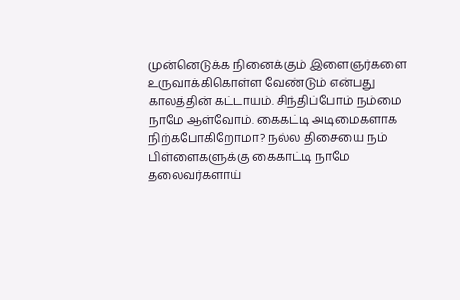முன்னெடுக்க நினைக்கும் இளைஞர்களை உருவாக்கிகொள்ள வேண்டும் என்பது காலத்தின் கட்டாயம். சிந்திப்போம் நம்மை நாமே ஆள்வோம். கைகட்டி அடிமைகளாக நிற்கபோகிறோமா? நல்ல திசையை நம் பிள்ளைகளுக்கு கைகாட்டி நாமே தலைவர்களாய்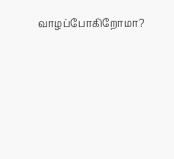வாழப்போகிறோமா?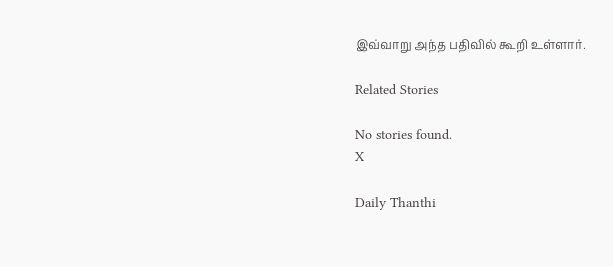இவ்வாறு அந்த பதிவில் கூறி உள்ளார்.

Related Stories

No stories found.
X

Daily Thanthi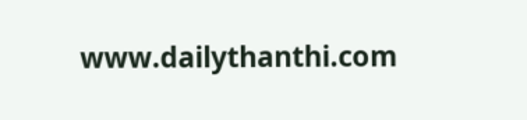www.dailythanthi.com